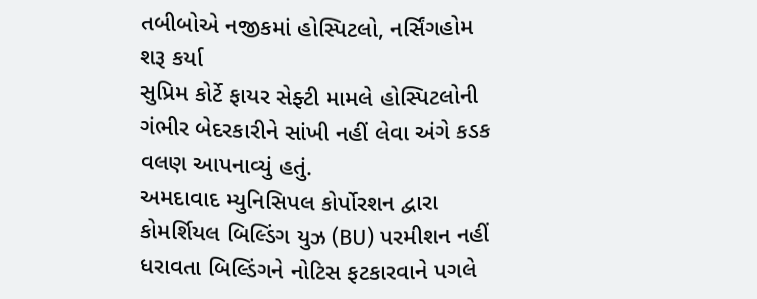તબીબોએ નજીકમાં હોસ્પિટલો, નર્સિંગહોમ શરૂ કર્યા
સુપ્રિમ કોર્ટે ફાયર સેફ્ટી મામલે હોસ્પિટલોની ગંભીર બેદરકારીને સાંખી નહીં લેવા અંગે કડક વલણ આપનાવ્યું હતું.
અમદાવાદ મ્યુનિસિપલ કોર્પોરશન દ્વારા કોમર્શિયલ બિલ્ડિંગ યુઝ (BU) પરમીશન નહીં ધરાવતા બિલ્ડિંગને નોટિસ ફટકારવાને પગલે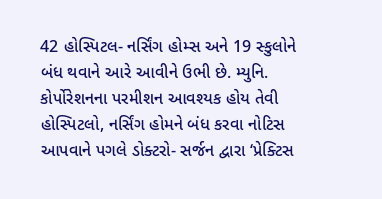42 હોસ્પિટલ- નર્સિંગ હોમ્સ અને 19 સ્કુલોને બંધ થવાને આરે આવીને ઉભી છે. મ્યુનિ. કોર્પોરેશનના પરમીશન આવશ્યક હોય તેવી હોસ્પિટલો, નર્સિંગ હોમને બંધ કરવા નોટિસ આપવાને પગલે ડોક્ટરો- સર્જન દ્વારા ‘પ્રેક્ટિસ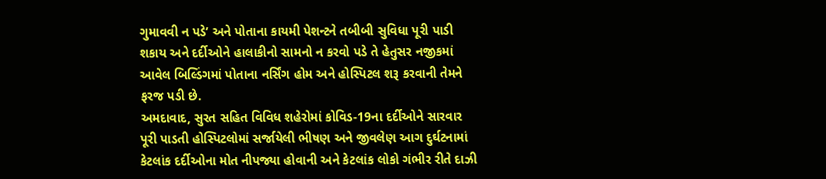ગુમાવવી ન પડે’ અને પોતાના કાયમી પેશન્ટને તબીબી સુવિધા પૂરી પાડી શકાય અને દર્દીઓને હાલાકીનો સામનો ન કરવો પડે તે હેતુસર નજીકમાં આવેલ બિલ્ડિંગમાં પોતાના નર્સિંગ હોમ અને હોસ્પિટલ શરૂ કરવાની તેમને ફરજ પડી છે.
અમદાવાદ, સુરત સહિત વિવિધ શહેરોમાં કોવિડ-19ના દર્દીઓને સારવાર પૂરી પાડતી હોસ્પિટલોમાં સર્જાયેલી ભીષણ અને જીવલેણ આગ દુર્ઘટનામાં કેટલાંક દર્દીઓના મોત નીપજ્યા હોવાની અને કેટલાંક લોકો ગંભીર રીતે દાઝી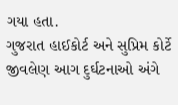ગયા હતા.
ગુજરાત હાઈકોર્ટ અને સુપ્રિમ કોર્ટે જીવલેણ આગ દુર્ઘટનાઓ અંગે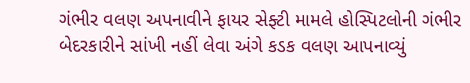ગંભીર વલણ અપનાવીને ફાયર સેફ્ટી મામલે હોસ્પિટલોની ગંભીર બેદરકારીને સાંખી નહીં લેવા અંગે કડક વલણ આપનાવ્યું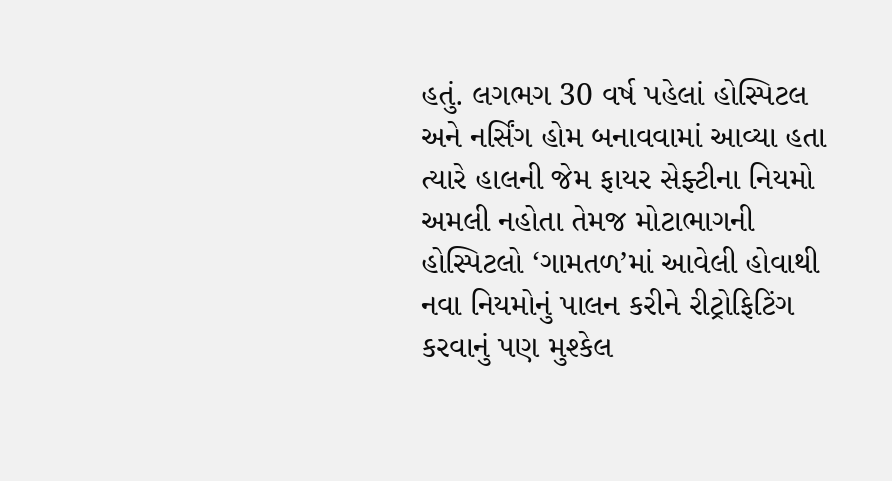હતું. લગભગ 30 વર્ષ પહેલાં હોસ્પિટલ અને નર્સિંગ હોમ બનાવવામાં આવ્યા હતા ત્યારે હાલની જેમ ફાયર સેફ્ટીના નિયમો અમલી નહોતા તેમજ મોટાભાગની હોસ્પિટલો ‘ગામતળ’માં આવેલી હોવાથી નવા નિયમોનું પાલન કરીને રીટ્રોફિટિંગ કરવાનું પણ મુશ્કેલ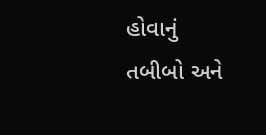હોવાનું તબીબો અને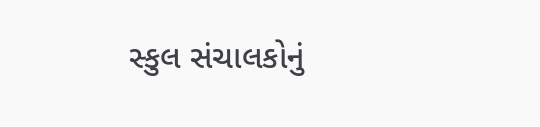સ્કુલ સંચાલકોનું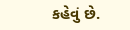કહેવું છે.